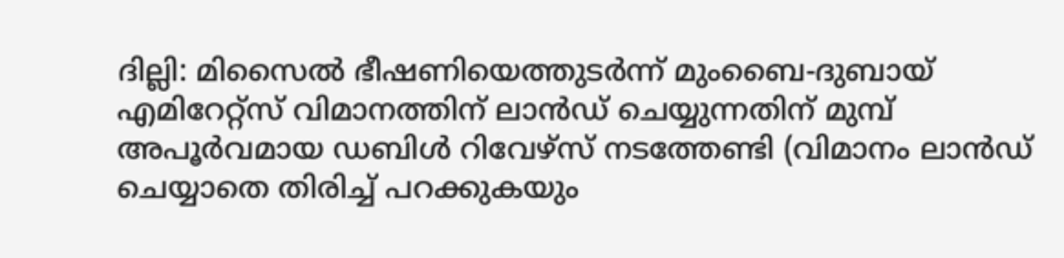ദില്ലി: മിസൈൽ ഭീഷണിയെത്തുടർന്ന് മുംബൈ-ദുബായ് എമിറേറ്റ്സ് വിമാനത്തിന് ലാൻഡ് ചെയ്യുന്നതിന് മുമ്പ് അപൂർവമായ ഡബിൾ റിവേഴ്സ് നടത്തേണ്ടി (വിമാനം ലാൻഡ് ചെയ്യാതെ തിരിച്ച് പറക്കുകയും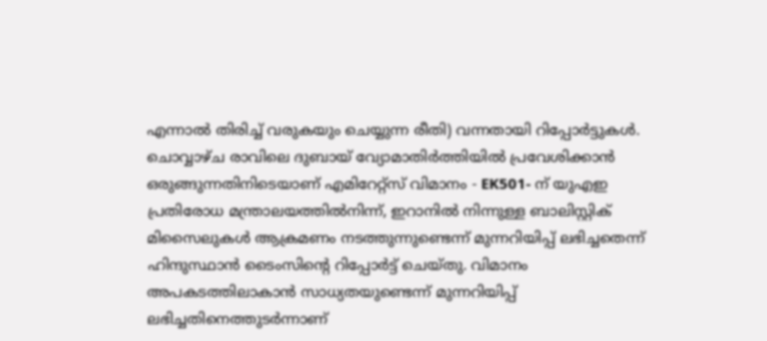എന്നാൽ തിരിച്ച് വരുകയും ചെയ്യുന്ന രീതി) വന്നതായി റിപ്പോർട്ടുകൾ. ചൊവ്വാഴ്ച രാവിലെ ദുബായ് വ്യോമാതിർത്തിയിൽ പ്രവേശിക്കാൻ ഒരുങ്ങുന്നതിനിടെയാണ് എമിറേറ്റ്സ് വിമാനം - EK501- ന് യുഎഇ പ്രതിരോധ മന്ത്രാലയത്തിൽനിന്ന്, ഇറാനിൽ നിന്നുള്ള ബാലിസ്റ്റിക് മിസൈലുകൾ ആക്രമണം നടത്തുന്നുണ്ടെന്ന് മുന്നറിയിപ്പ് ലഭിച്ചതെന്ന് ഹിന്ദുസ്ഥാൻ ടൈംസിന്റെ റിപ്പോർട്ട് ചെയ്തു. വിമാനം അപകടത്തിലാകാൻ സാധ്യതയുണ്ടെന്ന് മുന്നറിയിപ്പ് ലഭിച്ചതിനെത്തുടർന്നാണ്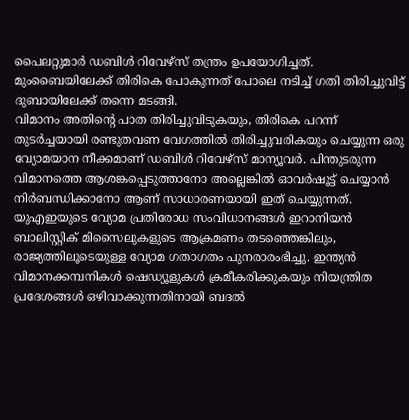പൈലറ്റുമാർ ഡബിൾ റിവേഴ്സ് തന്ത്രം ഉപയോഗിച്ചത്. മുംബൈയിലേക്ക് തിരികെ പോകുന്നത് പോലെ നടിച്ച് ഗതി തിരിച്ചുവിട്ട് ദുബായിലേക്ക് തന്നെ മടങ്ങി.
വിമാനം അതിന്റെ പാത തിരിച്ചുവിടുകയും, തിരികെ പറന്ന് തുടർച്ചയായി രണ്ടുതവണ വേഗത്തിൽ തിരിച്ചുവരികയും ചെയ്യുന്ന ഒരു വ്യോമയാന നീക്കമാണ് ഡബിൾ റിവേഴ്സ് മാന്യൂവർ. പിന്തുടരുന്ന വിമാനത്തെ ആശങ്കപ്പെടുത്താനോ അല്ലെങ്കിൽ ഓവർഷൂട്ട് ചെയ്യാൻ നിർബന്ധിക്കാനോ ആണ് സാധാരണയായി ഇത് ചെയ്യുന്നത്. യുഎഇയുടെ വ്യോമ പ്രതിരോധ സംവിധാനങ്ങൾ ഇറാനിയൻ ബാലിസ്റ്റിക് മിസൈലുകളുടെ ആക്രമണം തടഞ്ഞെങ്കിലും, രാജ്യത്തിലൂടെയുള്ള വ്യോമ ഗതാഗതം പുനരാരംഭിച്ചു. ഇന്ത്യൻ വിമാനക്കമ്പനികൾ ഷെഡ്യൂളുകൾ ക്രമീകരിക്കുകയും നിയന്ത്രിത പ്രദേശങ്ങൾ ഒഴിവാക്കുന്നതിനായി ബദൽ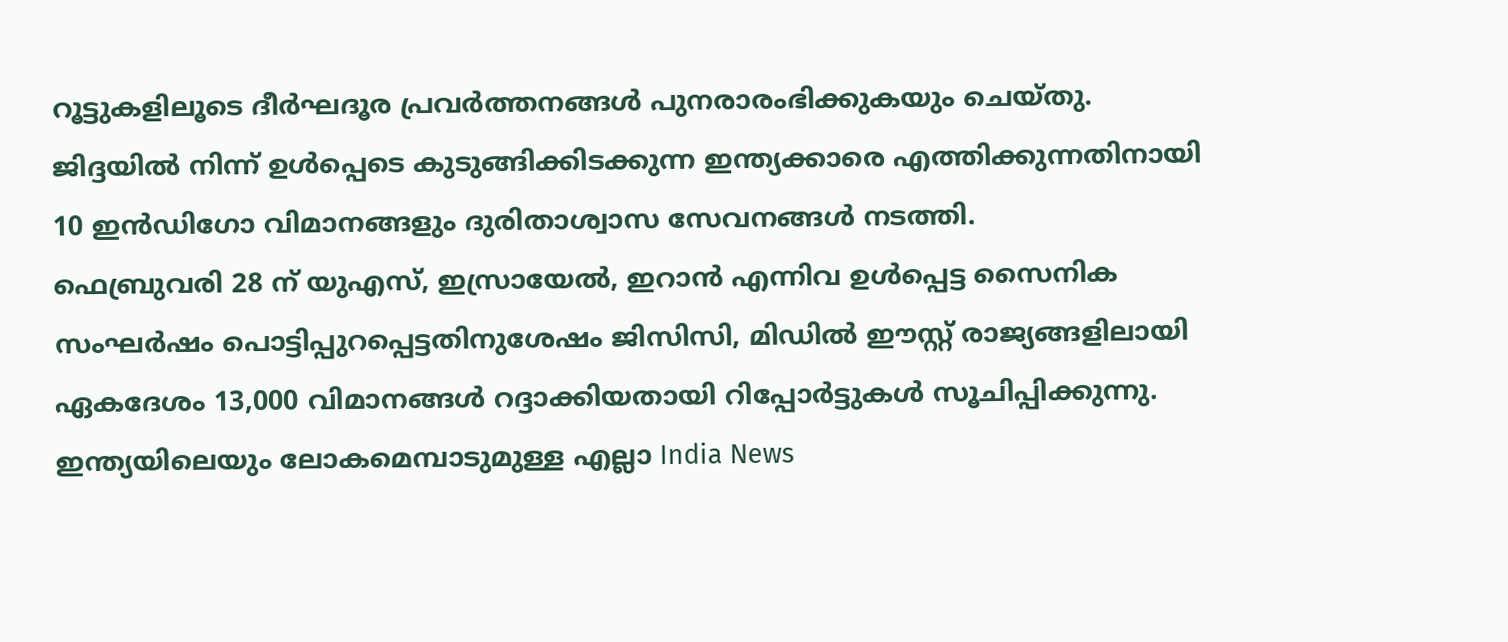റൂട്ടുകളിലൂടെ ദീർഘദൂര പ്രവർത്തനങ്ങൾ പുനരാരംഭിക്കുകയും ചെയ്തു. ജിദ്ദയിൽ നിന്ന് ഉൾപ്പെടെ കുടുങ്ങിക്കിടക്കുന്ന ഇന്ത്യക്കാരെ എത്തിക്കുന്നതിനായി 10 ഇൻഡിഗോ വിമാനങ്ങളും ദുരിതാശ്വാസ സേവനങ്ങൾ നടത്തി.
ഫെബ്രുവരി 28 ന് യുഎസ്, ഇസ്രായേൽ, ഇറാൻ എന്നിവ ഉൾപ്പെട്ട സൈനിക സംഘർഷം പൊട്ടിപ്പുറപ്പെട്ടതിനുശേഷം ജിസിസി, മിഡിൽ ഈസ്റ്റ് രാജ്യങ്ങളിലായി ഏകദേശം 13,000 വിമാനങ്ങൾ റദ്ദാക്കിയതായി റിപ്പോർട്ടുകൾ സൂചിപ്പിക്കുന്നു.
ഇന്ത്യയിലെയും ലോകമെമ്പാടുമുള്ള എല്ലാ India News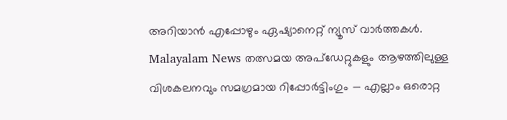അറിയാൻ എപ്പോഴും ഏഷ്യാനെറ്റ് ന്യൂസ് വാർത്തകൾ. Malayalam News തത്സമയ അപ്ഡേറ്റുകളും ആഴത്തിലുള്ള വിശകലനവും സമഗ്രമായ റിപ്പോർട്ടിംഗും — എല്ലാം ഒരൊറ്റ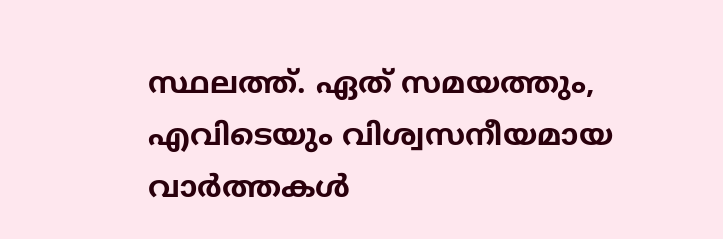സ്ഥലത്ത്. ഏത് സമയത്തും, എവിടെയും വിശ്വസനീയമായ വാർത്തകൾ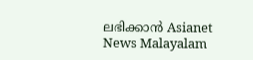ലഭിക്കാൻ Asianet News Malayalam